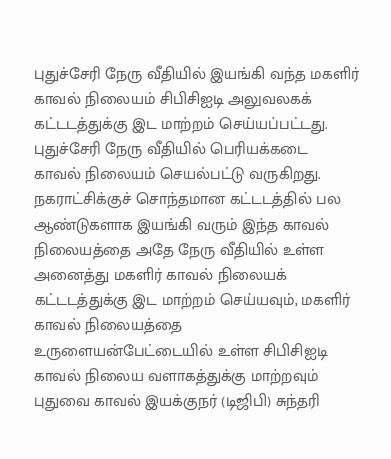புதுச்சேரி நேரு வீதியில் இயங்கி வந்த மகளிர் காவல் நிலையம் சிபிசிஐடி அலுவலகக் கட்டடத்துக்கு இட மாற்றம் செய்யப்பட்டது.
புதுச்சேரி நேரு வீதியில் பெரியக்கடை காவல் நிலையம் செயல்பட்டு வருகிறது. நகராட்சிக்குச் சொந்தமான கட்டடத்தில் பல ஆண்டுகளாக இயங்கி வரும் இந்த காவல் நிலையத்தை அதே நேரு வீதியில் உள்ள அனைத்து மகளிர் காவல் நிலையக் கட்டடத்துக்கு இட மாற்றம் செய்யவும், மகளிர் காவல் நிலையத்தை உருளையன்பேட்டையில் உள்ள சிபிசிஐடி காவல் நிலைய வளாகத்துக்கு மாற்றவும் புதுவை காவல் இயக்குநர் (டிஜிபி) சுந்தரி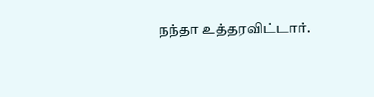நந்தா உத்தரவிட்டார்.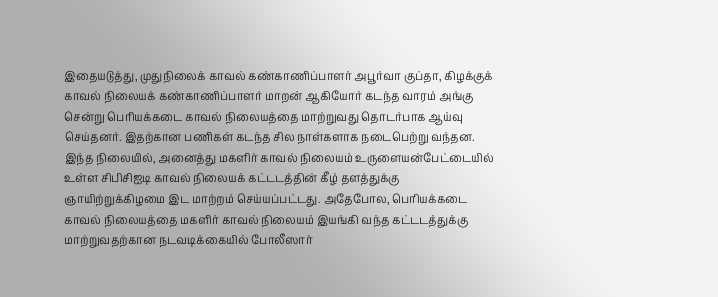இதையடுத்து, முதுநிலைக் காவல் கண்காணிப்பாளர் அபூர்வா குப்தா, கிழக்குக் காவல் நிலையக் கண்காணிப்பாளர் மாறன் ஆகியோர் கடந்த வாரம் அங்கு சென்று பெரியக்கடை காவல் நிலையத்தை மாற்றுவது தொடர்பாக ஆய்வு செய்தனர். இதற்கான பணிகள் கடந்த சில நாள்களாக நடைபெற்று வந்தன.
இந்த நிலையில், அனைத்து மகளிர் காவல் நிலையம் உருளையன்பேட்டையில் உள்ள சிபிசிஐடி காவல் நிலையக் கட்டடத்தின் கீழ் தளத்துக்கு ஞாயிற்றுக்கிழமை இட மாற்றம் செய்யப்பட்டது. அதேபோல, பெரியக்கடை காவல் நிலையத்தை மகளிர் காவல் நிலையம் இயங்கி வந்த கட்டடத்துக்கு மாற்றுவதற்கான நடவடிக்கையில் போலீஸார்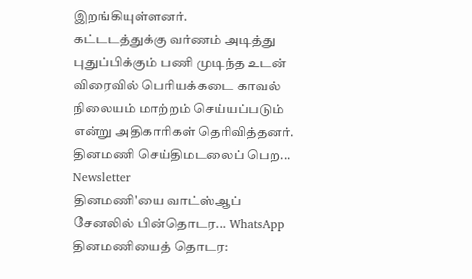இறங்கியுள்ளனர்.
கட்டடத்துக்கு வர்ணம் அடித்து புதுப்பிக்கும் பணி முடிந்த உடன் விரைவில் பெரியக்கடை காவல் நிலையம் மாற்றம் செய்யப்படும் என்று அதிகாரிகள் தெரிவித்தனர்.
தினமணி செய்திமடலைப் பெற... Newsletter
தினமணி'யை வாட்ஸ்ஆப் சேனலில் பின்தொடர... WhatsApp
தினமணியைத் தொடர: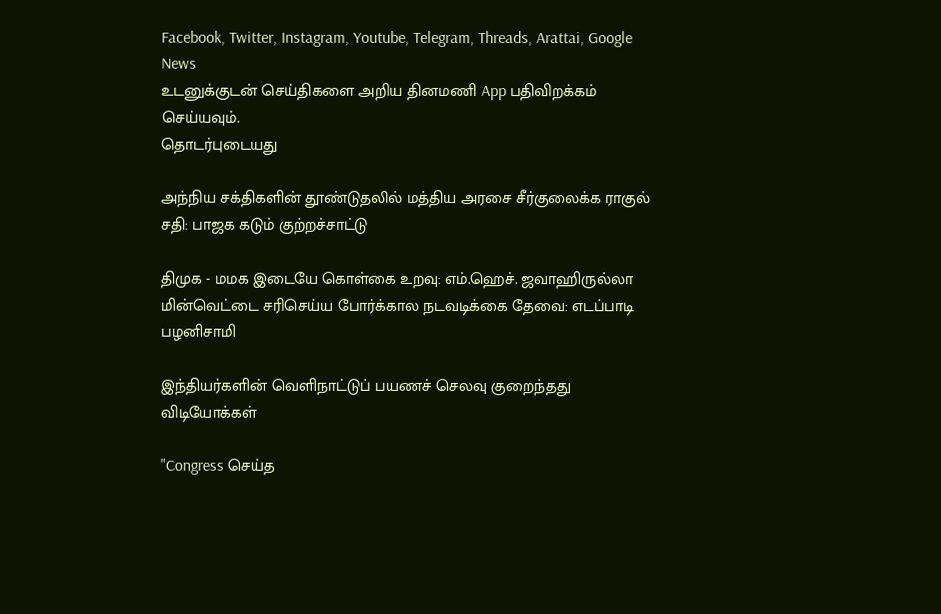Facebook, Twitter, Instagram, Youtube, Telegram, Threads, Arattai, Google News
உடனுக்குடன் செய்திகளை அறிய தினமணி App பதிவிறக்கம் செய்யவும்.
தொடர்புடையது

அந்நிய சக்திகளின் தூண்டுதலில் மத்திய அரசை சீர்குலைக்க ராகுல் சதி: பாஜக கடும் குற்றச்சாட்டு

திமுக - மமக இடையே கொள்கை உறவு: எம்.ஹெச். ஜவாஹிருல்லா
மின்வெட்டை சரிசெய்ய போர்க்கால நடவடிக்கை தேவை: எடப்பாடி பழனிசாமி

இந்தியர்களின் வெளிநாட்டுப் பயணச் செலவு குறைந்தது
விடியோக்கள்

"Congress செய்த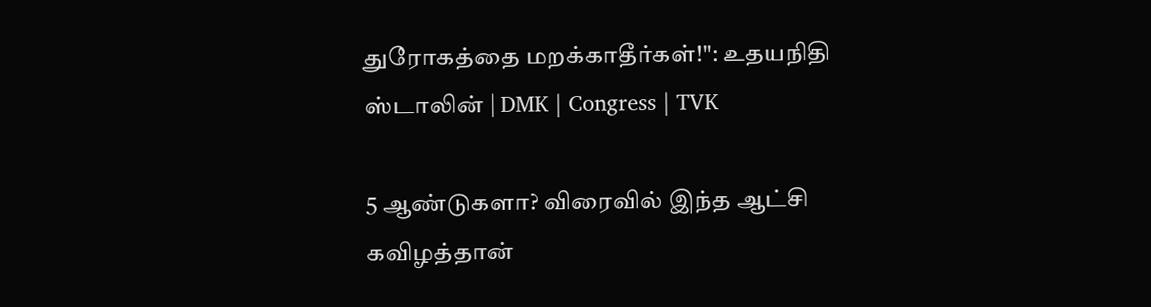துரோகத்தை மறக்காதீர்கள்!": உதயநிதி ஸ்டாலின் | DMK | Congress | TVK

5 ஆண்டுகளா? விரைவில் இந்த ஆட்சி கவிழத்தான்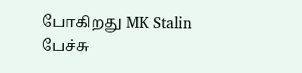போகிறது MK Stalin பேச்சு